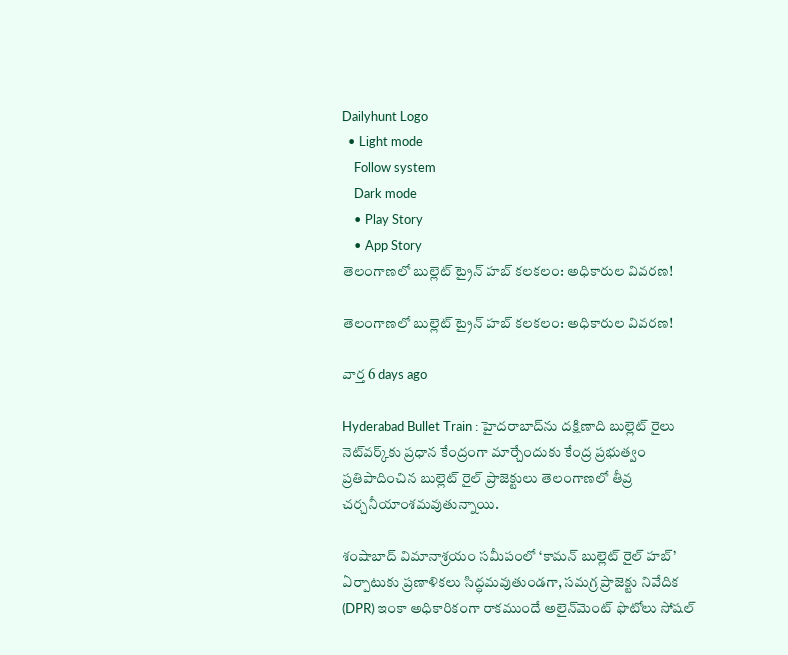Dailyhunt Logo
  • Light mode
    Follow system
    Dark mode
    • Play Story
    • App Story
తెలంగాణలో బుల్లెట్ ట్రైన్ హబ్ కలకలం: అధికారుల వివరణ!

తెలంగాణలో బుల్లెట్ ట్రైన్ హబ్ కలకలం: అధికారుల వివరణ!

వార్త 6 days ago

Hyderabad Bullet Train : హైదరాబాద్‌ను దక్షిణాది బుల్లెట్ రైలు నెట్‌వర్క్‌కు ప్రధాన కేంద్రంగా మార్చేందుకు కేంద్ర ప్రభుత్వం ప్రతిపాదించిన బుల్లెట్ రైల్ ప్రాజెక్టులు తెలంగాణలో తీవ్ర చర్చనీయాంశమవుతున్నాయి.

శంషాబాద్ విమానాశ్రయం సమీపంలో ‘కామన్ బుల్లెట్ రైల్ హబ్’ ఏర్పాటుకు ప్రణాళికలు సిద్ధమవుతుండగా, సమగ్ర ప్రాజెక్టు నివేదిక (DPR) ఇంకా అధికారికంగా రాకముందే అలైన్‌మెంట్ ఫొటోలు సోషల్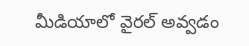మీడియాలో వైరల్ అవ్వడం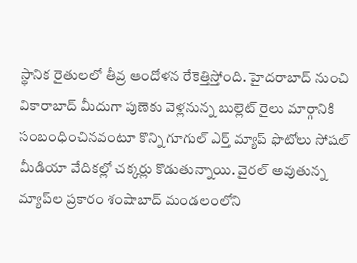స్థానిక రైతులలో తీవ్ర ఆందోళన రేకెత్తిస్తోంది. హైదరాబాద్ నుంచి వికారాబాద్ మీదుగా పుణెకు వెళ్లనున్న బుల్లెట్ రైలు మార్గానికి సంబంధించినవంటూ కొన్ని గూగుల్ ఎర్త్ మ్యాప్ ఫొటోలు సోషల్ మీడియా వేదికల్లో చక్కర్లు కొడుతున్నాయి. వైరల్ అవుతున్న మ్యాప్‌ల ప్రకారం శంషాబాద్ మండలంలోని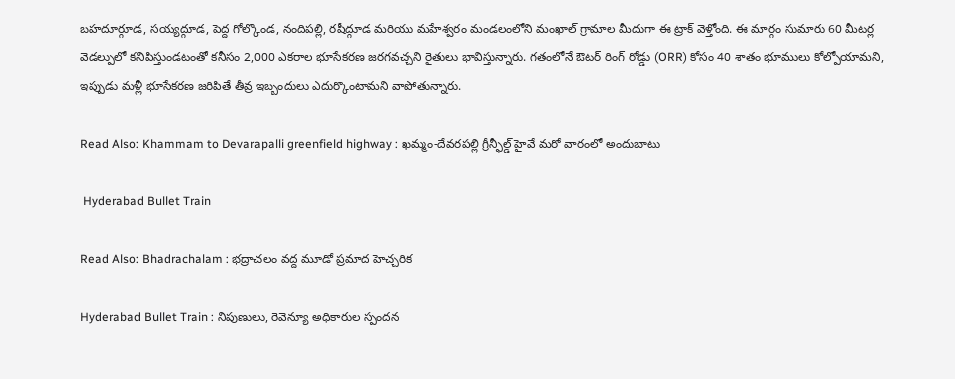బహదూర్గూడ, సయ్యద్గూడ, పెద్ద గోల్కొండ, నందిపల్లి, రషీద్గూడ మరియు మహేశ్వరం మండలంలోని మంఖాల్ గ్రామాల మీదుగా ఈ ట్రాక్ వెళ్తోంది. ఈ మార్గం సుమారు 60 మీటర్ల వెడల్పులో కనిపిస్తుండటంతో కనీసం 2,000 ఎకరాల భూసేకరణ జరగవచ్చని రైతులు భావిస్తున్నారు. గతంలోనే ఔటర్ రింగ్ రోడ్డు (ORR) కోసం 40 శాతం భూములు కోల్పోయామని, ఇప్పుడు మళ్లీ భూసేకరణ జరిపితే తీవ్ర ఇబ్బందులు ఎదుర్కొంటామని వాపోతున్నారు.

Read Also: Khammam to Devarapalli greenfield highway : ఖమ్మం-దేవరపల్లి గ్రీన్ఫీల్డ్ హైవే మరో వారంలో అందుబాటు

 Hyderabad Bullet Train

Read Also: Bhadrachalam : భద్రాచలం వద్ద మూడో ప్రమాద హెచ్చరిక

Hyderabad Bullet Train : నిపుణులు, రెవెన్యూ అధికారుల స్పందన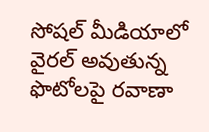సోషల్ మీడియాలో వైరల్ అవుతున్న ఫొటోలపై రవాణా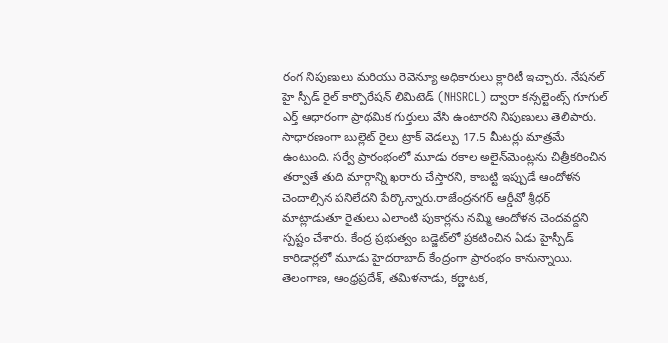రంగ నిపుణులు మరియు రెవెన్యూ అధికారులు క్లారిటీ ఇచ్చారు. నేషనల్ హై స్పీడ్ రైల్ కార్పొరేషన్ లిమిటెడ్ (NHSRCL) ద్వారా కన్సల్టెంట్స్ గూగుల్ ఎర్త్ ఆధారంగా ప్రాథమిక గుర్తులు వేసి ఉంటారని నిపుణులు తెలిపారు. సాధారణంగా బుల్లెట్ రైలు ట్రాక్ వెడల్పు 17.5 మీటర్లు మాత్రమే ఉంటుంది. సర్వే ప్రారంభంలో మూడు రకాల అలైన్‌మెంట్లను చిత్రీకరించిన తర్వాతే తుది మార్గాన్ని ఖరారు చేస్తారని, కాబట్టి ఇప్పుడే ఆందోళన చెందాల్సిన పనిలేదని పేర్కొన్నారు.రాజేంద్రనగర్ ఆర్డీవో శ్రీధర్ మాట్లాడుతూ రైతులు ఎలాంటి పుకార్లను నమ్మి ఆందోళన చెందవద్దని స్పష్టం చేశారు. కేంద్ర ప్రభుత్వం బడ్జెట్‌లో ప్రకటించిన ఏడు హైస్పీడ్ కారిడార్లలో మూడు హైదరాబాద్ కేంద్రంగా ప్రారంభం కానున్నాయి. తెలంగాణ, ఆంధ్రప్రదేశ్, తమిళనాడు, కర్ణాటక,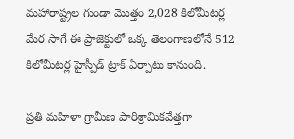మహారాష్ట్రల గుండా మొత్తం 2,028 కిలోమీటర్ల మేర సాగే ఈ ప్రాజెక్టులో ఒక్క తెలంగాణలోనే 512 కిలోమీటర్ల హైస్పీడ్ ట్రాక్ ఏర్పాటు కానుంది.

ప్రతి మహిళా గ్రామీణ పారిశ్రామికవేత్తగా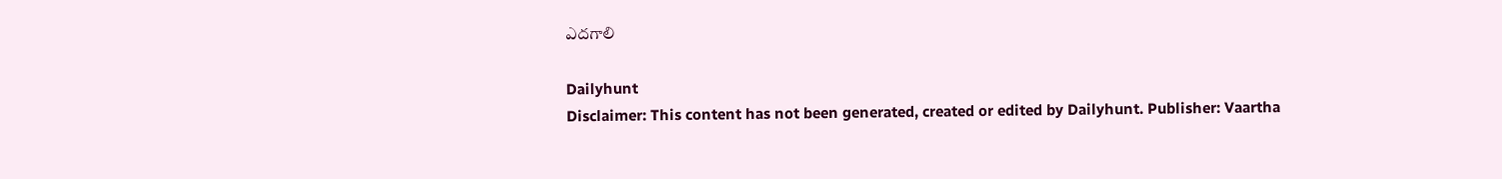ఎదగాలి

Dailyhunt
Disclaimer: This content has not been generated, created or edited by Dailyhunt. Publisher: Vaartha